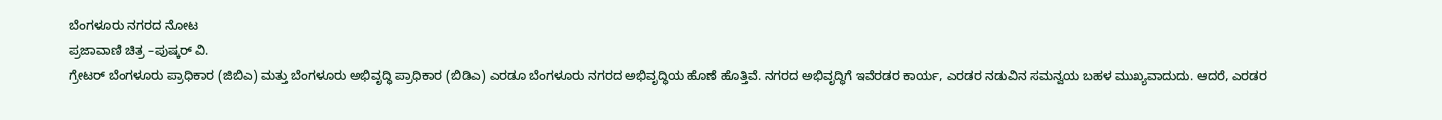ಬೆಂಗಳೂರು ನಗರದ ನೋಟ
ಪ್ರಜಾವಾಣಿ ಚಿತ್ರ –ಪುಷ್ಕರ್ ವಿ.
ಗ್ರೇಟರ್ ಬೆಂಗಳೂರು ಪ್ರಾಧಿಕಾರ (ಜಿಬಿಎ) ಮತ್ತು ಬೆಂಗಳೂರು ಅಭಿವೃದ್ಧಿ ಪ್ರಾಧಿಕಾರ (ಬಿಡಿಎ) ಎರಡೂ ಬೆಂಗಳೂರು ನಗರದ ಅಭಿವೃದ್ಧಿಯ ಹೊಣೆ ಹೊತ್ತಿವೆ. ನಗರದ ಅಭಿವೃದ್ಧಿಗೆ ಇವೆರಡರ ಕಾರ್ಯ, ಎರಡರ ನಡುವಿನ ಸಮನ್ವಯ ಬಹಳ ಮುಖ್ಯವಾದುದು. ಆದರೆ, ಎರಡರ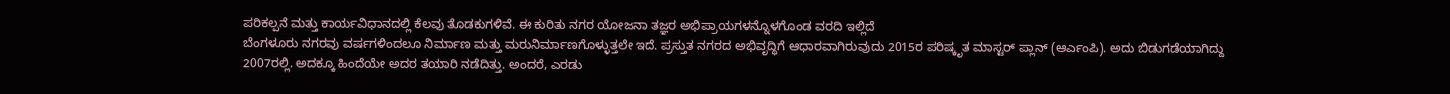ಪರಿಕಲ್ಪನೆ ಮತ್ತು ಕಾರ್ಯವಿಧಾನದಲ್ಲಿ ಕೆಲವು ತೊಡಕುಗಳಿವೆ. ಈ ಕುರಿತು ನಗರ ಯೋಜನಾ ತಜ್ಞರ ಅಭಿಪ್ರಾಯಗಳನ್ನೊಳಗೊಂಡ ವರದಿ ಇಲ್ಲಿದೆ
ಬೆಂಗಳೂರು ನಗರವು ವರ್ಷಗಳಿಂದಲೂ ನಿರ್ಮಾಣ ಮತ್ತು ಮರುನಿರ್ಮಾಣಗೊಳ್ಳುತ್ತಲೇ ಇದೆ. ಪ್ರಸ್ತುತ ನಗರದ ಅಭಿವೃದ್ಧಿಗೆ ಆಧಾರವಾಗಿರುವುದು 2015ರ ಪರಿಷ್ಕೃತ ಮಾಸ್ಟರ್ ಪ್ಲಾನ್ (ಆರ್ಎಂಪಿ). ಅದು ಬಿಡುಗಡೆಯಾಗಿದ್ದು 2007ರಲ್ಲಿ. ಅದಕ್ಕೂ ಹಿಂದೆಯೇ ಅದರ ತಯಾರಿ ನಡೆದಿತ್ತು. ಅಂದರೆ, ಎರಡು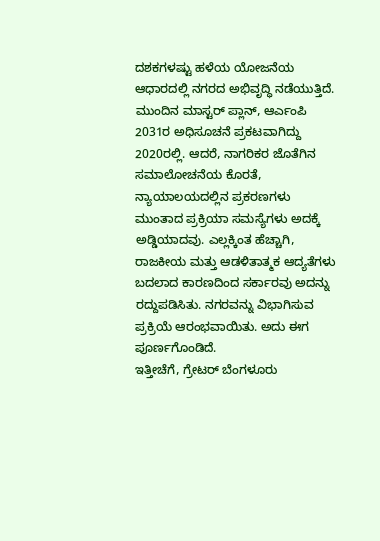ದಶಕಗಳಷ್ಟು ಹಳೆಯ ಯೋಜನೆಯ ಆಧಾರದಲ್ಲಿ ನಗರದ ಅಭಿವೃದ್ಧಿ ನಡೆಯುತ್ತಿದೆ.
ಮುಂದಿನ ಮಾಸ್ಟರ್ ಪ್ಲಾನ್, ಆರ್ಎಂಪಿ 2031ರ ಅಧಿಸೂಚನೆ ಪ್ರಕಟವಾಗಿದ್ದು 2020ರಲ್ಲಿ. ಆದರೆ, ನಾಗರಿಕರ ಜೊತೆಗಿನ ಸಮಾಲೋಚನೆಯ ಕೊರತೆ, ನ್ಯಾಯಾಲಯದಲ್ಲಿನ ಪ್ರಕರಣಗಳು ಮುಂತಾದ ಪ್ರಕ್ರಿಯಾ ಸಮಸ್ಯೆಗಳು ಅದಕ್ಕೆ ಅಡ್ಡಿಯಾದವು. ಎಲ್ಲಕ್ಕಿಂತ ಹೆಚ್ಚಾಗಿ, ರಾಜಕೀಯ ಮತ್ತು ಆಡಳಿತಾತ್ಮಕ ಆದ್ಯತೆಗಳು ಬದಲಾದ ಕಾರಣದಿಂದ ಸರ್ಕಾರವು ಅದನ್ನು ರದ್ದುಪಡಿಸಿತು. ನಗರವನ್ನು ವಿಭಾಗಿಸುವ ಪ್ರಕ್ರಿಯೆ ಆರಂಭವಾಯಿತು. ಅದು ಈಗ ಪೂರ್ಣಗೊಂಡಿದೆ.
ಇತ್ತೀಚೆಗೆ, ಗ್ರೇಟರ್ ಬೆಂಗಳೂರು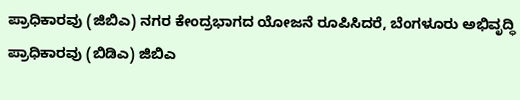ಪ್ರಾಧಿಕಾರವು (ಜಿಬಿಎ) ನಗರ ಕೇಂದ್ರಭಾಗದ ಯೋಜನೆ ರೂಪಿಸಿದರೆ, ಬೆಂಗಳೂರು ಅಭಿವೃದ್ಧಿ ಪ್ರಾಧಿಕಾರವು (ಬಿಡಿಎ) ಜಿಬಿಎ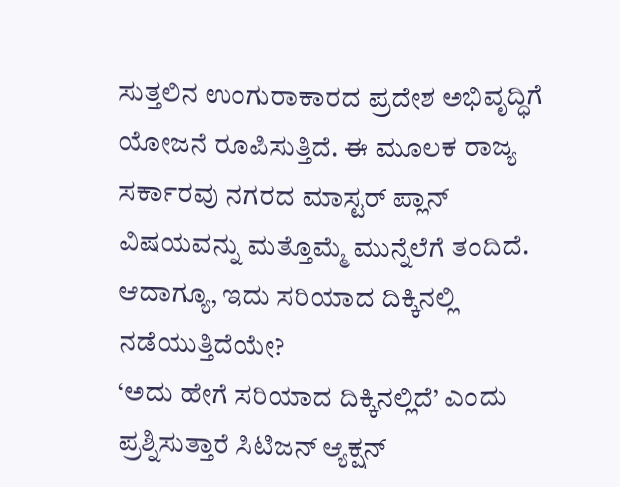ಸುತ್ತಲಿನ ಉಂಗುರಾಕಾರದ ಪ್ರದೇಶ ಅಭಿವೃದ್ಧಿಗೆ ಯೋಜನೆ ರೂಪಿಸುತ್ತಿದೆ. ಈ ಮೂಲಕ ರಾಜ್ಯ ಸರ್ಕಾರವು ನಗರದ ಮಾಸ್ಟರ್ ಪ್ಲಾನ್ ವಿಷಯವನ್ನು ಮತ್ತೊಮ್ಮೆ ಮುನ್ನೆಲೆಗೆ ತಂದಿದೆ.
ಆದಾಗ್ಯೂ, ಇದು ಸರಿಯಾದ ದಿಕ್ಕಿನಲ್ಲಿ ನಡೆಯುತ್ತಿದೆಯೇ?
‘ಅದು ಹೇಗೆ ಸರಿಯಾದ ದಿಕ್ಕಿನಲ್ಲಿದೆ’ ಎಂದು ಪ್ರಶ್ನಿಸುತ್ತಾರೆ ಸಿಟಿಜನ್ ಆ್ಯಕ್ಷನ್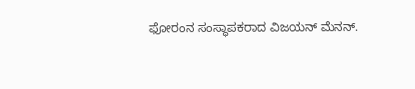ಫೋರಂನ ಸಂಸ್ಥಾಪಕರಾದ ವಿಜಯನ್ ಮೆನನ್.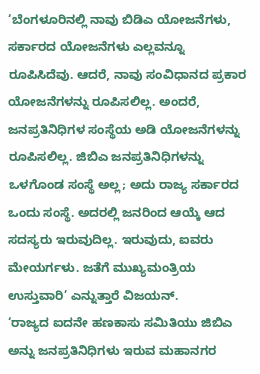‘ಬೆಂಗಳೂರಿನಲ್ಲಿ ನಾವು ಬಿಡಿಎ ಯೋಜನೆಗಳು, ಸರ್ಕಾರದ ಯೋಜನೆಗಳು ಎಲ್ಲವನ್ನೂ ರೂಪಿಸಿದೆವು. ಆದರೆ, ನಾವು ಸಂವಿಧಾನದ ಪ್ರಕಾರ ಯೋಜನೆಗಳನ್ನು ರೂಪಿಸಲಿಲ್ಲ. ಅಂದರೆ, ಜನಪ್ರತಿನಿಧಿಗಳ ಸಂಸ್ಥೆಯ ಅಡಿ ಯೋಜನೆಗಳನ್ನು ರೂಪಿಸಲಿಲ್ಲ. ಜಿಬಿಎ ಜನಪ್ರತಿನಿಧಿಗಳನ್ನು ಒಳಗೊಂಡ ಸಂಸ್ಥೆ ಅಲ್ಲ; ಅದು ರಾಜ್ಯ ಸರ್ಕಾರದ ಒಂದು ಸಂಸ್ಥೆ. ಅದರಲ್ಲಿ ಜನರಿಂದ ಆಯ್ಕೆ ಆದ ಸದಸ್ಯರು ಇರುವುದಿಲ್ಲ. ಇರುವುದು, ಐವರು ಮೇಯರ್ಗಳು. ಜತೆಗೆ ಮುಖ್ಯಮಂತ್ರಿಯ ಉಸ್ತುವಾರಿ’ ಎನ್ನುತ್ತಾರೆ ವಿಜಯನ್.
‘ರಾಜ್ಯದ ಐದನೇ ಹಣಕಾಸು ಸಮಿತಿಯು ಜಿಬಿಎ ಅನ್ನು ಜನಪ್ರತಿನಿಧಿಗಳು ಇರುವ ಮಹಾನಗರ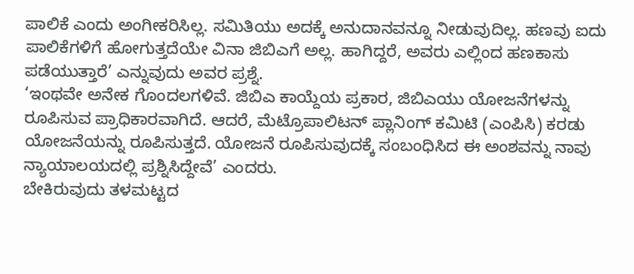ಪಾಲಿಕೆ ಎಂದು ಅಂಗೀಕರಿಸಿಲ್ಲ. ಸಮಿತಿಯು ಅದಕ್ಕೆ ಅನುದಾನವನ್ನೂ ನೀಡುವುದಿಲ್ಲ. ಹಣವು ಐದು ಪಾಲಿಕೆಗಳಿಗೆ ಹೋಗುತ್ತದೆಯೇ ವಿನಾ ಜಿಬಿಎಗೆ ಅಲ್ಲ. ಹಾಗಿದ್ದರೆ, ಅವರು ಎಲ್ಲಿಂದ ಹಣಕಾಸು ಪಡೆಯುತ್ತಾರೆ’ ಎನ್ನುವುದು ಅವರ ಪ್ರಶ್ನೆ.
‘ಇಂಥವೇ ಅನೇಕ ಗೊಂದಲಗಳಿವೆ. ಜಿಬಿಎ ಕಾಯ್ದೆಯ ಪ್ರಕಾರ, ಜಿಬಿಎಯು ಯೋಜನೆಗಳನ್ನು ರೂಪಿಸುವ ಪ್ರಾಧಿಕಾರವಾಗಿದೆ. ಆದರೆ, ಮೆಟ್ರೊಪಾಲಿಟನ್ ಪ್ಲಾನಿಂಗ್ ಕಮಿಟಿ (ಎಂಪಿಸಿ) ಕರಡು ಯೋಜನೆಯನ್ನು ರೂಪಿಸುತ್ತದೆ. ಯೋಜನೆ ರೂಪಿಸುವುದಕ್ಕೆ ಸಂಬಂಧಿಸಿದ ಈ ಅಂಶವನ್ನು ನಾವು ನ್ಯಾಯಾಲಯದಲ್ಲಿ ಪ್ರಶ್ನಿಸಿದ್ದೇವೆ’ ಎಂದರು.
ಬೇಕಿರುವುದು ತಳಮಟ್ಟದ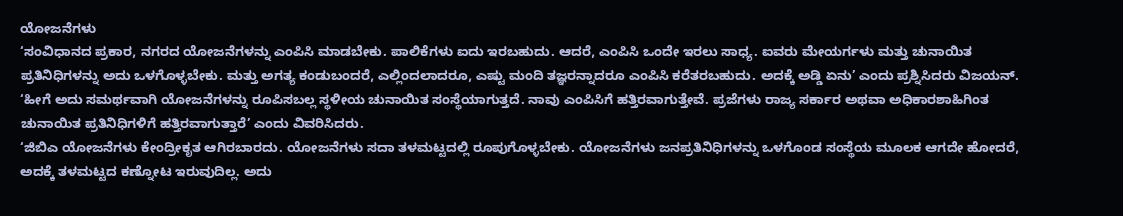ಯೋಜನೆಗಳು
‘ಸಂವಿಧಾನದ ಪ್ರಕಾರ, ನಗರದ ಯೋಜನೆಗಳನ್ನು ಎಂಪಿಸಿ ಮಾಡಬೇಕು. ಪಾಲಿಕೆಗಳು ಐದು ಇರಬಹುದು. ಆದರೆ, ಎಂಪಿಸಿ ಒಂದೇ ಇರಲು ಸಾಧ್ಯ. ಐವರು ಮೇಯರ್ಗಳು ಮತ್ತು ಚುನಾಯಿತ ಪ್ರತಿನಿಧಿಗಳನ್ನು ಅದು ಒಳಗೊಳ್ಳಬೇಕು. ಮತ್ತು ಅಗತ್ಯ ಕಂಡುಬಂದರೆ, ಎಲ್ಲಿಂದಲಾದರೂ, ಎಷ್ಟು ಮಂದಿ ತಜ್ಞರನ್ನಾದರೂ ಎಂಪಿಸಿ ಕರೆತರಬಹುದು. ಅದಕ್ಕೆ ಅಡ್ಡಿ ಏನು’ ಎಂದು ಪ್ರಶ್ನಿಸಿದರು ವಿಜಯನ್.
‘ಹೀಗೆ ಅದು ಸಮರ್ಥವಾಗಿ ಯೋಜನೆಗಳನ್ನು ರೂಪಿಸಬಲ್ಲ ಸ್ಥಳೀಯ ಚುನಾಯಿತ ಸಂಸ್ಥೆಯಾಗುತ್ತದೆ. ನಾವು ಎಂಪಿಸಿಗೆ ಹತ್ತಿರವಾಗುತ್ತೇವೆ. ಪ್ರಜೆಗಳು ರಾಜ್ಯ ಸರ್ಕಾರ ಅಥವಾ ಅಧಿಕಾರಶಾಹಿಗಿಂತ ಚುನಾಯಿತ ಪ್ರತಿನಿಧಿಗಳಿಗೆ ಹತ್ತಿರವಾಗುತ್ತಾರೆ’ ಎಂದು ವಿವರಿಸಿದರು.
‘ಜಿಬಿಎ ಯೋಜನೆಗಳು ಕೇಂದ್ರೀಕೃತ ಆಗಿರಬಾರದು. ಯೋಜನೆಗಳು ಸದಾ ತಳಮಟ್ಟದಲ್ಲಿ ರೂಪುಗೊಳ್ಳಬೇಕು. ಯೋಜನೆಗಳು ಜನಪ್ರತಿನಿಧಿಗಳನ್ನು ಒಳಗೊಂಡ ಸಂಸ್ಥೆಯ ಮೂಲಕ ಆಗದೇ ಹೋದರೆ, ಅದಕ್ಕೆ ತಳಮಟ್ಟದ ಕಣ್ನೋಟ ಇರುವುದಿಲ್ಲ. ಅದು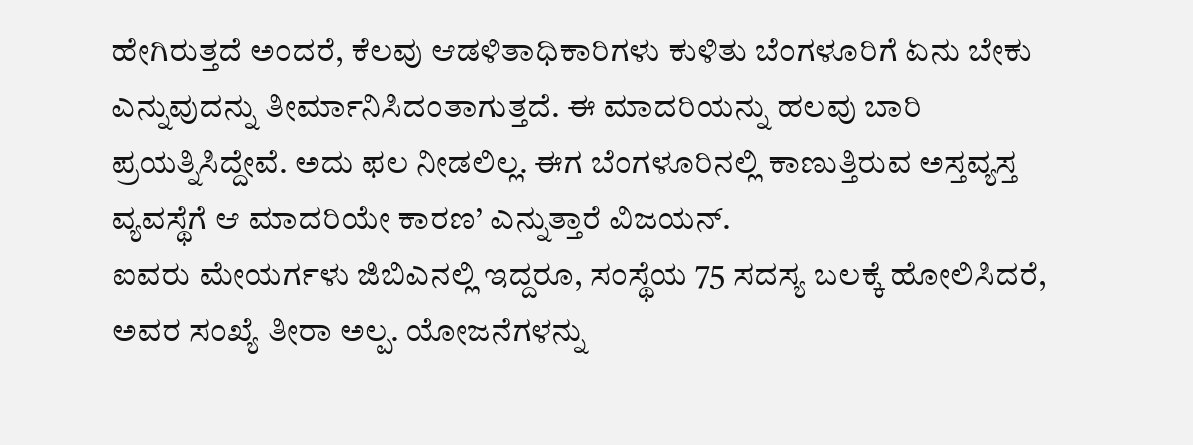ಹೇಗಿರುತ್ತದೆ ಅಂದರೆ, ಕೆಲವು ಆಡಳಿತಾಧಿಕಾರಿಗಳು ಕುಳಿತು ಬೆಂಗಳೂರಿಗೆ ಏನು ಬೇಕು ಎನ್ನುವುದನ್ನು ತೀರ್ಮಾನಿಸಿದಂತಾಗುತ್ತದೆ. ಈ ಮಾದರಿಯನ್ನು ಹಲವು ಬಾರಿ ಪ್ರಯತ್ನಿಸಿದ್ದೇವೆ. ಅದು ಫಲ ನೀಡಲಿಲ್ಲ. ಈಗ ಬೆಂಗಳೂರಿನಲ್ಲಿ ಕಾಣುತ್ತಿರುವ ಅಸ್ತವ್ಯಸ್ತ ವ್ಯವಸ್ಥೆಗೆ ಆ ಮಾದರಿಯೇ ಕಾರಣ’ ಎನ್ನುತ್ತಾರೆ ವಿಜಯನ್.
ಐವರು ಮೇಯರ್ಗಳು ಜಿಬಿಎನಲ್ಲಿ ಇದ್ದರೂ, ಸಂಸ್ಥೆಯ 75 ಸದಸ್ಯ ಬಲಕ್ಕೆ ಹೋಲಿಸಿದರೆ, ಅವರ ಸಂಖ್ಯೆ ತೀರಾ ಅಲ್ಪ. ಯೋಜನೆಗಳನ್ನು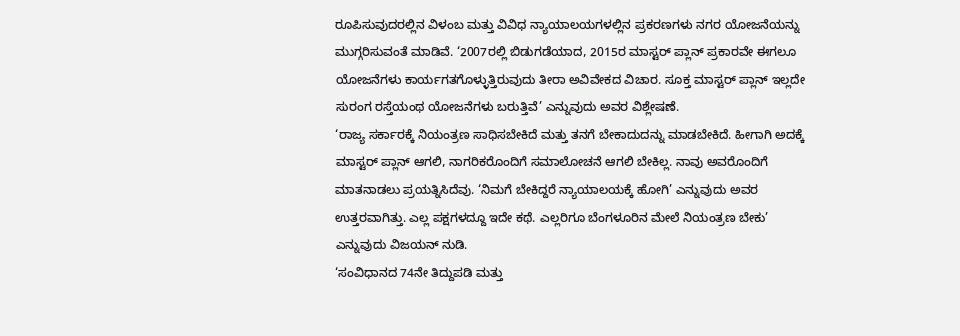ರೂಪಿಸುವುದರಲ್ಲಿನ ವಿಳಂಬ ಮತ್ತು ವಿವಿಧ ನ್ಯಾಯಾಲಯಗಳಲ್ಲಿನ ಪ್ರಕರಣಗಳು ನಗರ ಯೋಜನೆಯನ್ನು ಮುಗ್ಗರಿಸುವಂತೆ ಮಾಡಿವೆ. ‘2007ರಲ್ಲಿ ಬಿಡುಗಡೆಯಾದ, 2015ರ ಮಾಸ್ಟರ್ ಪ್ಲಾನ್ ಪ್ರಕಾರವೇ ಈಗಲೂ ಯೋಜನೆಗಳು ಕಾರ್ಯಗತಗೊಳ್ಳುತ್ತಿರುವುದು ತೀರಾ ಅವಿವೇಕದ ವಿಚಾರ. ಸೂಕ್ತ ಮಾಸ್ಟರ್ ಪ್ಲಾನ್ ಇಲ್ಲದೇ ಸುರಂಗ ರಸ್ತೆಯಂಥ ಯೋಜನೆಗಳು ಬರುತ್ತಿವೆ’ ಎನ್ನುವುದು ಅವರ ವಿಶ್ಲೇಷಣೆ.
‘ರಾಜ್ಯ ಸರ್ಕಾರಕ್ಕೆ ನಿಯಂತ್ರಣ ಸಾಧಿಸಬೇಕಿದೆ ಮತ್ತು ತನಗೆ ಬೇಕಾದುದನ್ನು ಮಾಡಬೇಕಿದೆ. ಹೀಗಾಗಿ ಅದಕ್ಕೆ ಮಾಸ್ಟರ್ ಪ್ಲಾನ್ ಆಗಲಿ, ನಾಗರಿಕರೊಂದಿಗೆ ಸಮಾಲೋಚನೆ ಆಗಲಿ ಬೇಕಿಲ್ಲ. ನಾವು ಅವರೊಂದಿಗೆ ಮಾತನಾಡಲು ಪ್ರಯತ್ನಿಸಿದೆವು. ‘ನಿಮಗೆ ಬೇಕಿದ್ದರೆ ನ್ಯಾಯಾಲಯಕ್ಕೆ ಹೋಗಿ’ ಎನ್ನುವುದು ಅವರ ಉತ್ತರವಾಗಿತ್ತು. ಎಲ್ಲ ಪಕ್ಷಗಳದ್ದೂ ಇದೇ ಕಥೆ. ಎಲ್ಲರಿಗೂ ಬೆಂಗಳೂರಿನ ಮೇಲೆ ನಿಯಂತ್ರಣ ಬೇಕು’ ಎನ್ನುವುದು ವಿಜಯನ್ ನುಡಿ.
‘ಸಂವಿಧಾನದ 74ನೇ ತಿದ್ದುಪಡಿ ಮತ್ತು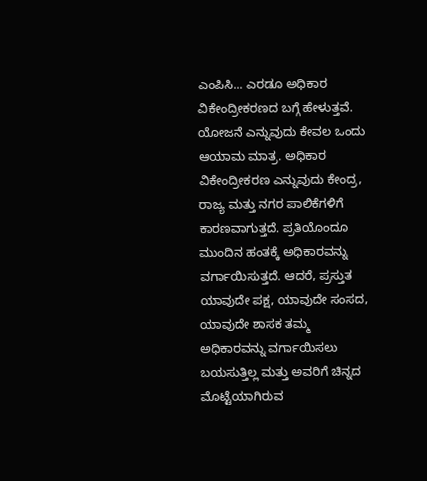ಎಂಪಿಸಿ... ಎರಡೂ ಅಧಿಕಾರ ವಿಕೇಂದ್ರೀಕರಣದ ಬಗ್ಗೆ ಹೇಳುತ್ತವೆ. ಯೋಜನೆ ಎನ್ನುವುದು ಕೇವಲ ಒಂದು ಆಯಾಮ ಮಾತ್ರ. ಅಧಿಕಾರ ವಿಕೇಂದ್ರೀಕರಣ ಎನ್ನುವುದು ಕೇಂದ್ರ, ರಾಜ್ಯ ಮತ್ತು ನಗರ ಪಾಲಿಕೆಗಳಿಗೆ ಕಾರಣವಾಗುತ್ತದೆ. ಪ್ರತಿಯೊಂದೂ ಮುಂದಿನ ಹಂತಕ್ಕೆ ಅಧಿಕಾರವನ್ನು ವರ್ಗಾಯಿಸುತ್ತದೆ. ಆದರೆ, ಪ್ರಸ್ತುತ ಯಾವುದೇ ಪಕ್ಷ, ಯಾವುದೇ ಸಂಸದ, ಯಾವುದೇ ಶಾಸಕ ತಮ್ಮ ಅಧಿಕಾರವನ್ನು ವರ್ಗಾಯಿಸಲು ಬಯಸುತ್ತಿಲ್ಲ ಮತ್ತು ಅವರಿಗೆ ಚಿನ್ನದ ಮೊಟ್ಟೆಯಾಗಿರುವ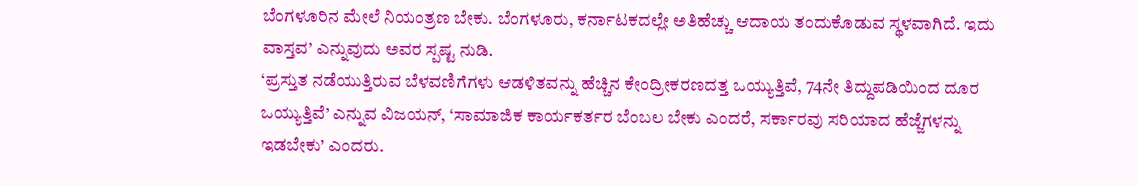ಬೆಂಗಳೂರಿನ ಮೇಲೆ ನಿಯಂತ್ರಣ ಬೇಕು. ಬೆಂಗಳೂರು, ಕರ್ನಾಟಕದಲ್ಲೇ ಅತಿಹೆಚ್ಚು ಆದಾಯ ತಂದುಕೊಡುವ ಸ್ಥಳವಾಗಿದೆ. ಇದು ವಾಸ್ತವ’ ಎನ್ನುವುದು ಅವರ ಸ್ಪಷ್ಟ ನುಡಿ.
‘ಪ್ರಸ್ತುತ ನಡೆಯುತ್ತಿರುವ ಬೆಳವಣಿಗೆಗಳು ಆಡಳಿತವನ್ನು ಹೆಚ್ಚಿನ ಕೇಂದ್ರೀಕರಣದತ್ತ ಒಯ್ಯುತ್ತಿವೆ, 74ನೇ ತಿದ್ದುಪಡಿಯಿಂದ ದೂರ ಒಯ್ಯುತ್ತಿವೆ’ ಎನ್ನುವ ವಿಜಯನ್, ‘ಸಾಮಾಜಿಕ ಕಾರ್ಯಕರ್ತರ ಬೆಂಬಲ ಬೇಕು ಎಂದರೆ, ಸರ್ಕಾರವು ಸರಿಯಾದ ಹೆಜ್ಜೆಗಳನ್ನು ಇಡಬೇಕು’ ಎಂದರು.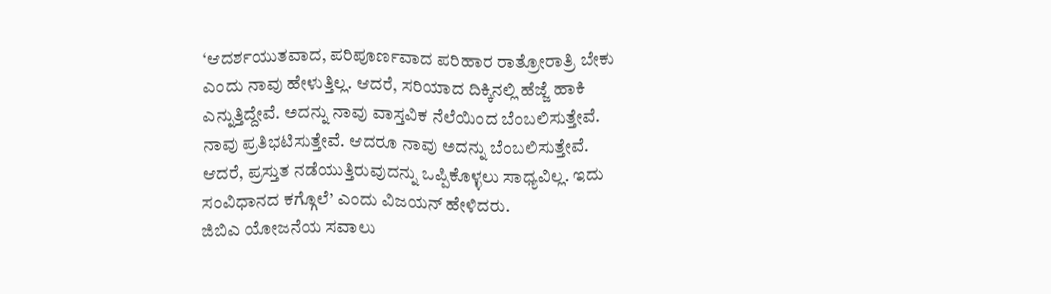‘ಆದರ್ಶಯುತವಾದ, ಪರಿಪೂರ್ಣವಾದ ಪರಿಹಾರ ರಾತ್ರೋರಾತ್ರಿ ಬೇಕು ಎಂದು ನಾವು ಹೇಳುತ್ತಿಲ್ಲ. ಆದರೆ, ಸರಿಯಾದ ದಿಕ್ಕಿನಲ್ಲಿ ಹೆಜ್ಜೆ ಹಾಕಿ ಎನ್ನುತ್ತಿದ್ದೇವೆ. ಅದನ್ನು ನಾವು ವಾಸ್ತವಿಕ ನೆಲೆಯಿಂದ ಬೆಂಬಲಿಸುತ್ತೇವೆ. ನಾವು ಪ್ರತಿಭಟಿಸುತ್ತೇವೆ. ಆದರೂ ನಾವು ಅದನ್ನು ಬೆಂಬಲಿಸುತ್ತೇವೆ. ಆದರೆ, ಪ್ರಸ್ತುತ ನಡೆಯುತ್ತಿರುವುದನ್ನು ಒಪ್ಪಿಕೊಳ್ಳಲು ಸಾಧ್ಯವಿಲ್ಲ. ಇದು ಸಂವಿಧಾನದ ಕಗ್ಗೊಲೆ’ ಎಂದು ವಿಜಯನ್ ಹೇಳಿದರು.
ಜಿಬಿಎ ಯೋಜನೆಯ ಸವಾಲು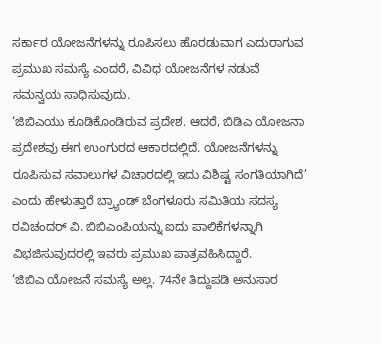ಸರ್ಕಾರ ಯೋಜನೆಗಳನ್ನು ರೂಪಿಸಲು ಹೊರಡುವಾಗ ಎದುರಾಗುವ ಪ್ರಮುಖ ಸಮಸ್ಯೆ ಎಂದರೆ, ವಿವಿಧ ಯೋಜನೆಗಳ ನಡುವೆ ಸಮನ್ವಯ ಸಾಧಿಸುವುದು.
‘ಜಿಬಿಎಯು ಕೂಡಿಕೊಂಡಿರುವ ಪ್ರದೇಶ. ಆದರೆ, ಬಿಡಿಎ ಯೋಜನಾ ಪ್ರದೇಶವು ಈಗ ಉಂಗುರದ ಆಕಾರದಲ್ಲಿದೆ. ಯೋಜನೆಗಳನ್ನು ರೂಪಿಸುವ ಸವಾಲುಗಳ ವಿಚಾರದಲ್ಲಿ ಇದು ವಿಶಿಷ್ಟ ಸಂಗತಿಯಾಗಿದೆ’ ಎಂದು ಹೇಳುತ್ತಾರೆ ಬ್ರ್ಯಾಂಡ್ ಬೆಂಗಳೂರು ಸಮಿತಿಯ ಸದಸ್ಯ ರವಿಚಂದರ್ ವಿ. ಬಿಬಿಎಂಪಿಯನ್ನು ಐದು ಪಾಲಿಕೆಗಳನ್ನಾಗಿ ವಿಭಜಿಸುವುದರಲ್ಲಿ ಇವರು ಪ್ರಮುಖ ಪಾತ್ರವಹಿಸಿದ್ದಾರೆ.
‘ಜಿಬಿಎ ಯೋಜನೆ ಸಮಸ್ಯೆ ಅಲ್ಲ. 74ನೇ ತಿದ್ದುಪಡಿ ಅನುಸಾರ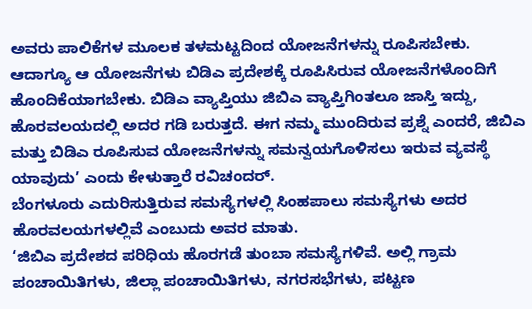ಅವರು ಪಾಲಿಕೆಗಳ ಮೂಲಕ ತಳಮಟ್ಟದಿಂದ ಯೋಜನೆಗಳನ್ನು ರೂಪಿಸಬೇಕು. ಆದಾಗ್ಯೂ ಆ ಯೋಜನೆಗಳು ಬಿಡಿಎ ಪ್ರದೇಶಕ್ಕೆ ರೂಪಿಸಿರುವ ಯೋಜನೆಗಳೊಂದಿಗೆ ಹೊಂದಿಕೆಯಾಗಬೇಕು. ಬಿಡಿಎ ವ್ಯಾಪ್ತಿಯು ಜಿಬಿಎ ವ್ಯಾಪ್ತಿಗಿಂತಲೂ ಜಾಸ್ತಿ ಇದ್ದು, ಹೊರವಲಯದಲ್ಲಿ ಅದರ ಗಡಿ ಬರುತ್ತದೆ. ಈಗ ನಮ್ಮ ಮುಂದಿರುವ ಪ್ರಶ್ನೆ ಎಂದರೆ, ಜಿಬಿಎ ಮತ್ತು ಬಿಡಿಎ ರೂಪಿಸುವ ಯೋಜನೆಗಳನ್ನು ಸಮನ್ವಯಗೊಳಿಸಲು ಇರುವ ವ್ಯವಸ್ಥೆ ಯಾವುದು’ ಎಂದು ಕೇಳುತ್ತಾರೆ ರವಿಚಂದರ್.
ಬೆಂಗಳೂರು ಎದುರಿಸುತ್ತಿರುವ ಸಮಸ್ಯೆಗಳಲ್ಲಿ ಸಿಂಹಪಾಲು ಸಮಸ್ಯೆಗಳು ಅದರ ಹೊರವಲಯಗಳಲ್ಲಿವೆ ಎಂಬುದು ಅವರ ಮಾತು.
‘ಜಿಬಿಎ ಪ್ರದೇಶದ ಪರಿಧಿಯ ಹೊರಗಡೆ ತುಂಬಾ ಸಮಸ್ಯೆಗಳಿವೆ. ಅಲ್ಲಿ ಗ್ರಾಮ ಪಂಚಾಯಿತಿಗಳು, ಜಿಲ್ಲಾ ಪಂಚಾಯಿತಿಗಳು, ನಗರಸಭೆಗಳು, ಪಟ್ಟಣ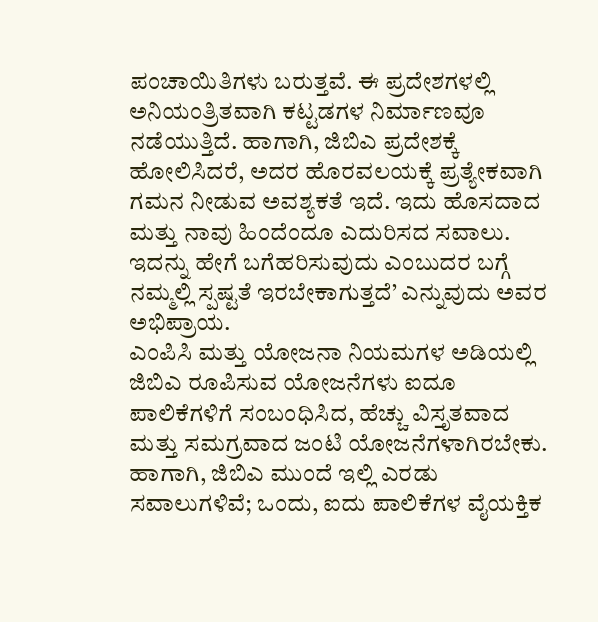ಪಂಚಾಯಿತಿಗಳು ಬರುತ್ತವೆ. ಈ ಪ್ರದೇಶಗಳಲ್ಲಿ ಅನಿಯಂತ್ರಿತವಾಗಿ ಕಟ್ಟಡಗಳ ನಿರ್ಮಾಣವೂ ನಡೆಯುತ್ತಿದೆ. ಹಾಗಾಗಿ, ಜಿಬಿಎ ಪ್ರದೇಶಕ್ಕೆ ಹೋಲಿಸಿದರೆ, ಅದರ ಹೊರವಲಯಕ್ಕೆ ಪ್ರತ್ಯೇಕವಾಗಿ ಗಮನ ನೀಡುವ ಅವಶ್ಯಕತೆ ಇದೆ. ಇದು ಹೊಸದಾದ ಮತ್ತು ನಾವು ಹಿಂದೆಂದೂ ಎದುರಿಸದ ಸವಾಲು. ಇದನ್ನು ಹೇಗೆ ಬಗೆಹರಿಸುವುದು ಎಂಬುದರ ಬಗ್ಗೆ ನಮ್ಮಲ್ಲಿ ಸ್ಪಷ್ಟತೆ ಇರಬೇಕಾಗುತ್ತದೆ’ ಎನ್ನುವುದು ಅವರ ಅಭಿಪ್ರಾಯ.
ಎಂಪಿಸಿ ಮತ್ತು ಯೋಜನಾ ನಿಯಮಗಳ ಅಡಿಯಲ್ಲಿ ಜಿಬಿಎ ರೂಪಿಸುವ ಯೋಜನೆಗಳು ಐದೂ ಪಾಲಿಕೆಗಳಿಗೆ ಸಂಬಂಧಿಸಿದ, ಹೆಚ್ಚು ವಿಸ್ತೃತವಾದ ಮತ್ತು ಸಮಗ್ರವಾದ ಜಂಟಿ ಯೋಜನೆಗಳಾಗಿರಬೇಕು. ಹಾಗಾಗಿ, ಜಿಬಿಎ ಮುಂದೆ ಇಲ್ಲಿ ಎರಡು ಸವಾಲುಗಳಿವೆ; ಒಂದು, ಐದು ಪಾಲಿಕೆಗಳ ವೈಯಕ್ತಿಕ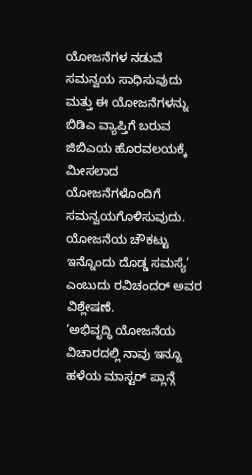ಯೋಜನೆಗಳ ನಡುವೆ ಸಮನ್ವಯ ಸಾಧಿಸುವುದು ಮತ್ತು ಈ ಯೋಜನೆಗಳನ್ನು ಬಿಡಿಎ ವ್ಯಾಪ್ತಿಗೆ ಬರುವ ಜಿಬಿಎಯ ಹೊರವಲಯಕ್ಕೆ ಮೀಸಲಾದ ಯೋಜನೆಗಳೊಂದಿಗೆ ಸಮನ್ವಯಗೊಳಿಸುವುದು. ಯೋಜನೆಯ ಚೌಕಟ್ಟು ಇನ್ನೊಂದು ದೊಡ್ಡ ಸಮಸ್ಯೆ’ ಎಂಬುದು ರವಿಚಂದರ್ ಅವರ ವಿಶ್ಲೇಷಣೆ.
‘ಅಭಿವೃದ್ಧಿ ಯೋಜನೆಯ ವಿಚಾರದಲ್ಲಿ ನಾವು ಇನ್ನೂ ಹಳೆಯ ಮಾಸ್ಟರ್ ಪ್ಲಾನ್ಗೆ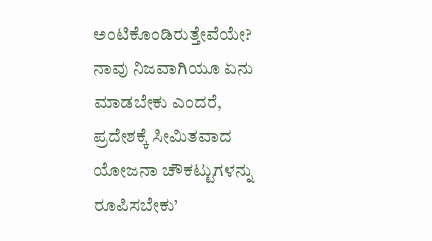ಅಂಟಿಕೊಂಡಿರುತ್ತೇವೆಯೇ? ನಾವು ನಿಜವಾಗಿಯೂ ಏನು ಮಾಡಬೇಕು ಎಂದರೆ, ಪ್ರದೇಶಕ್ಕೆ ಸೀಮಿತವಾದ ಯೋಜನಾ ಚೌಕಟ್ಟುಗಳನ್ನು ರೂಪಿಸಬೇಕು’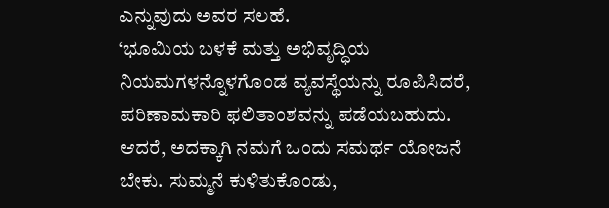ಎನ್ನುವುದು ಅವರ ಸಲಹೆ.
‘ಭೂಮಿಯ ಬಳಕೆ ಮತ್ತು ಅಭಿವೃದ್ಧಿಯ ನಿಯಮಗಳನ್ನೊಳಗೊಂಡ ವ್ಯವಸ್ಥೆಯನ್ನು ರೂಪಿಸಿದರೆ, ಪರಿಣಾಮಕಾರಿ ಫಲಿತಾಂಶವನ್ನು ಪಡೆಯಬಹುದು. ಆದರೆ, ಅದಕ್ಕಾಗಿ ನಮಗೆ ಒಂದು ಸಮರ್ಥ ಯೋಜನೆ ಬೇಕು. ಸುಮ್ಮನೆ ಕುಳಿತುಕೊಂಡು,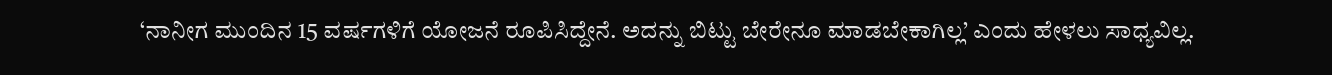‘ನಾನೀಗ ಮುಂದಿನ 15 ವರ್ಷಗಳಿಗೆ ಯೋಜನೆ ರೂಪಿಸಿದ್ದೇನೆ. ಅದನ್ನು ಬಿಟ್ಟು ಬೇರೇನೂ ಮಾಡಬೇಕಾಗಿಲ್ಲ’ ಎಂದು ಹೇಳಲು ಸಾಧ್ಯವಿಲ್ಲ.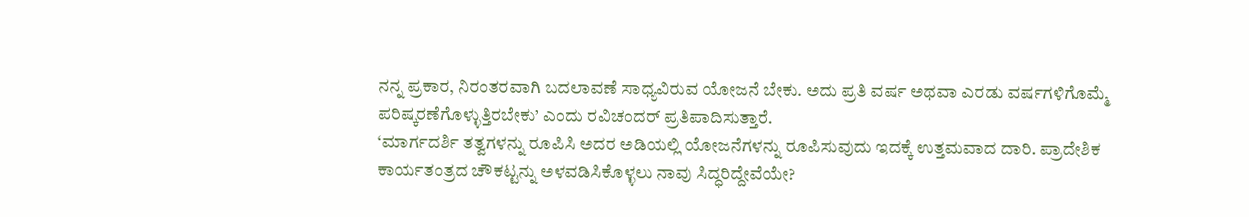ನನ್ನ ಪ್ರಕಾರ, ನಿರಂತರವಾಗಿ ಬದಲಾವಣೆ ಸಾಧ್ಯವಿರುವ ಯೋಜನೆ ಬೇಕು. ಅದು ಪ್ರತಿ ವರ್ಷ ಅಥವಾ ಎರಡು ವರ್ಷಗಳಿಗೊಮ್ಮೆ ಪರಿಷ್ಕರಣೆಗೊಳ್ಳುತ್ತಿರಬೇಕು’ ಎಂದು ರವಿಚಂದರ್ ಪ್ರತಿಪಾದಿಸುತ್ತಾರೆ.
‘ಮಾರ್ಗದರ್ಶಿ ತತ್ವಗಳನ್ನು ರೂಪಿಸಿ ಅದರ ಅಡಿಯಲ್ಲಿ ಯೋಜನೆಗಳನ್ನು ರೂಪಿಸುವುದು ಇದಕ್ಕೆ ಉತ್ತಮವಾದ ದಾರಿ. ಪ್ರಾದೇಶಿಕ ಕಾರ್ಯತಂತ್ರದ ಚೌಕಟ್ಟನ್ನು ಅಳವಡಿಸಿಕೊಳ್ಳಲು ನಾವು ಸಿದ್ಧರಿದ್ದೇವೆಯೇ?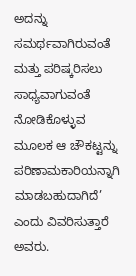ಅದನ್ನು ಸಮರ್ಥವಾಗಿರುವಂತೆ ಮತ್ತು ಪರಿಷ್ಕರಿಸಲು ಸಾಧ್ಯವಾಗುವಂತೆ ನೋಡಿಕೊಳ್ಳುವ ಮೂಲಕ ಆ ಚೌಕಟ್ಟನ್ನು ಪರಿಣಾಮಕಾರಿಯನ್ನಾಗಿ ಮಾಡಬಹುದಾಗಿದೆ’ ಎಂದು ವಿವರಿಸುತ್ತಾರೆ ಅವರು.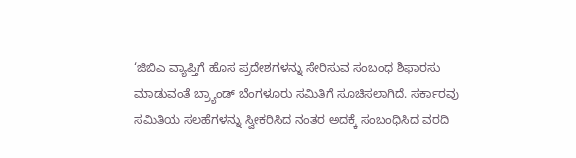‘ಜಿಬಿಎ ವ್ಯಾಪ್ತಿಗೆ ಹೊಸ ಪ್ರದೇಶಗಳನ್ನು ಸೇರಿಸುವ ಸಂಬಂಧ ಶಿಫಾರಸು ಮಾಡುವಂತೆ ಬ್ರ್ಯಾಂಡ್ ಬೆಂಗಳೂರು ಸಮಿತಿಗೆ ಸೂಚಿಸಲಾಗಿದೆ. ಸರ್ಕಾರವು ಸಮಿತಿಯ ಸಲಹೆಗಳನ್ನು ಸ್ವೀಕರಿಸಿದ ನಂತರ ಅದಕ್ಕೆ ಸಂಬಂಧಿಸಿದ ವರದಿ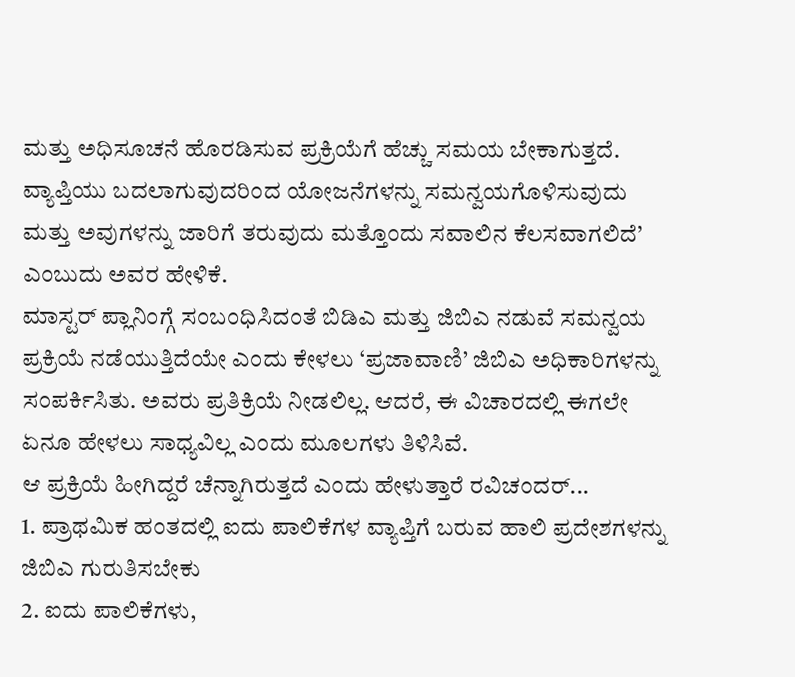ಮತ್ತು ಅಧಿಸೂಚನೆ ಹೊರಡಿಸುವ ಪ್ರಕ್ರಿಯೆಗೆ ಹೆಚ್ಚು ಸಮಯ ಬೇಕಾಗುತ್ತದೆ. ವ್ಯಾಪ್ತಿಯು ಬದಲಾಗುವುದರಿಂದ ಯೋಜನೆಗಳನ್ನು ಸಮನ್ವಯಗೊಳಿಸುವುದು ಮತ್ತು ಅವುಗಳನ್ನು ಜಾರಿಗೆ ತರುವುದು ಮತ್ತೊಂದು ಸವಾಲಿನ ಕೆಲಸವಾಗಲಿದೆ’ ಎಂಬುದು ಅವರ ಹೇಳಿಕೆ.
ಮಾಸ್ಟರ್ ಪ್ಲಾನಿಂಗ್ಗೆ ಸಂಬಂಧಿಸಿದಂತೆ ಬಿಡಿಎ ಮತ್ತು ಜಿಬಿಎ ನಡುವೆ ಸಮನ್ವಯ ಪ್ರಕ್ರಿಯೆ ನಡೆಯುತ್ತಿದೆಯೇ ಎಂದು ಕೇಳಲು ‘ಪ್ರಜಾವಾಣಿ’ ಜಿಬಿಎ ಅಧಿಕಾರಿಗಳನ್ನು ಸಂಪರ್ಕಿಸಿತು. ಅವರು ಪ್ರತಿಕ್ರಿಯೆ ನೀಡಲಿಲ್ಲ. ಆದರೆ, ಈ ವಿಚಾರದಲ್ಲಿ ಈಗಲೇ ಏನೂ ಹೇಳಲು ಸಾಧ್ಯವಿಲ್ಲ ಎಂದು ಮೂಲಗಳು ತಿಳಿಸಿವೆ.
ಆ ಪ್ರಕ್ರಿಯೆ ಹೀಗಿದ್ದರೆ ಚೆನ್ನಾಗಿರುತ್ತದೆ ಎಂದು ಹೇಳುತ್ತಾರೆ ರವಿಚಂದರ್...
1. ಪ್ರಾಥಮಿಕ ಹಂತದಲ್ಲಿ ಐದು ಪಾಲಿಕೆಗಳ ವ್ಯಾಪ್ತಿಗೆ ಬರುವ ಹಾಲಿ ಪ್ರದೇಶಗಳನ್ನು ಜಿಬಿಎ ಗುರುತಿಸಬೇಕು
2. ಐದು ಪಾಲಿಕೆಗಳು,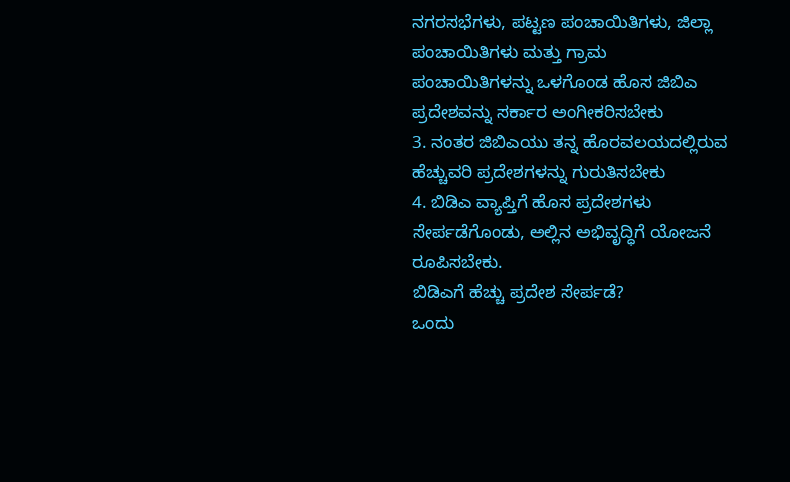ನಗರಸಭೆಗಳು, ಪಟ್ಟಣ ಪಂಚಾಯಿತಿಗಳು, ಜಿಲ್ಲಾ ಪಂಚಾಯಿತಿಗಳು ಮತ್ತು ಗ್ರಾಮ ಪಂಚಾಯಿತಿಗಳನ್ನು ಒಳಗೊಂಡ ಹೊಸ ಜಿಬಿಎ ಪ್ರದೇಶವನ್ನು ಸರ್ಕಾರ ಅಂಗೀಕರಿಸಬೇಕು
3. ನಂತರ ಜಿಬಿಎಯು ತನ್ನ ಹೊರವಲಯದಲ್ಲಿರುವ ಹೆಚ್ಚುವರಿ ಪ್ರದೇಶಗಳನ್ನು ಗುರುತಿಸಬೇಕು
4. ಬಿಡಿಎ ವ್ಯಾಪ್ತಿಗೆ ಹೊಸ ಪ್ರದೇಶಗಳು ಸೇರ್ಪಡೆಗೊಂಡು, ಅಲ್ಲಿನ ಅಭಿವೃದ್ಧಿಗೆ ಯೋಜನೆ ರೂಪಿಸಬೇಕು.
ಬಿಡಿಎಗೆ ಹೆಚ್ಚು ಪ್ರದೇಶ ಸೇರ್ಪಡೆ?
ಒಂದು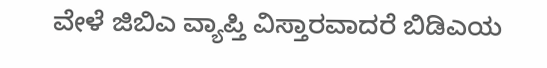ವೇಳೆ ಜಿಬಿಎ ವ್ಯಾಪ್ತಿ ವಿಸ್ತಾರವಾದರೆ ಬಿಡಿಎಯ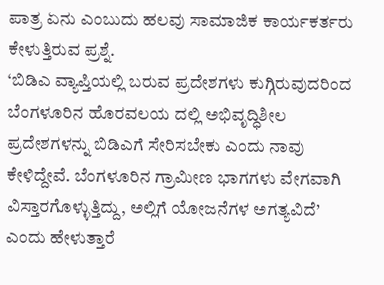ಪಾತ್ರ ಏನು ಎಂಬುದು ಹಲವು ಸಾಮಾಜಿಕ ಕಾರ್ಯಕರ್ತರು ಕೇಳುತ್ತಿರುವ ಪ್ರಶ್ನೆ.
‘ಬಿಡಿಎ ವ್ಯಾಪ್ತಿಯಲ್ಲಿ ಬರುವ ಪ್ರದೇಶಗಳು ಕುಗ್ಗಿರುವುದರಿಂದ ಬೆಂಗಳೂರಿನ ಹೊರವಲಯ ದಲ್ಲಿ ಅಭಿವೃದ್ಧಿಶೀಲ ಪ್ರದೇಶಗಳನ್ನು ಬಿಡಿಎಗೆ ಸೇರಿಸಬೇಕು ಎಂದು ನಾವು ಕೇಳಿದ್ದೇವೆ. ಬೆಂಗಳೂರಿನ ಗ್ರಾಮೀಣ ಭಾಗಗಳು ವೇಗವಾಗಿ ವಿಸ್ತಾರಗೊಳ್ಳುತ್ತಿದ್ದು, ಅಲ್ಲಿಗೆ ಯೋಜನೆಗಳ ಅಗತ್ಯವಿದೆ’ ಎಂದು ಹೇಳುತ್ತಾರೆ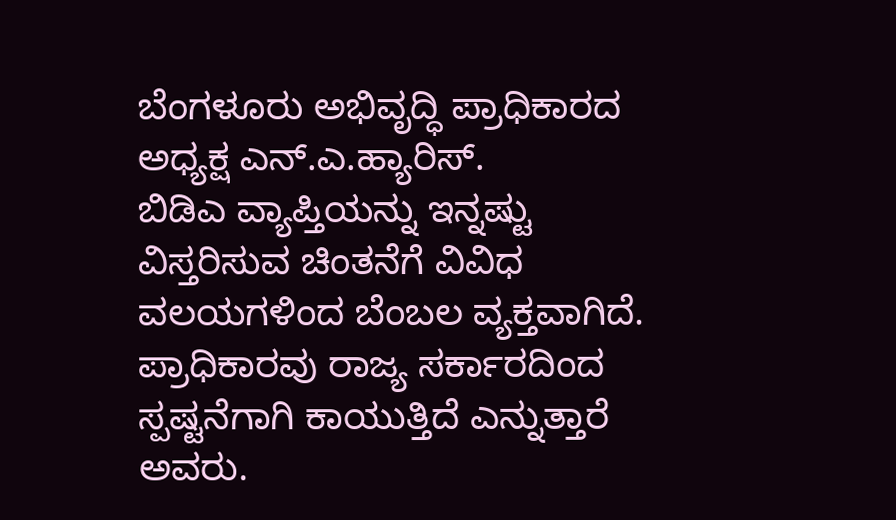ಬೆಂಗಳೂರು ಅಭಿವೃದ್ಧಿ ಪ್ರಾಧಿಕಾರದ ಅಧ್ಯಕ್ಷ ಎನ್.ಎ.ಹ್ಯಾರಿಸ್.
ಬಿಡಿಎ ವ್ಯಾಪ್ತಿಯನ್ನು ಇನ್ನಷ್ಟು ವಿಸ್ತರಿಸುವ ಚಿಂತನೆಗೆ ವಿವಿಧ ವಲಯಗಳಿಂದ ಬೆಂಬಲ ವ್ಯಕ್ತವಾಗಿದೆ. ಪ್ರಾಧಿಕಾರವು ರಾಜ್ಯ ಸರ್ಕಾರದಿಂದ ಸ್ಪಷ್ಟನೆಗಾಗಿ ಕಾಯುತ್ತಿದೆ ಎನ್ನುತ್ತಾರೆ ಅವರು.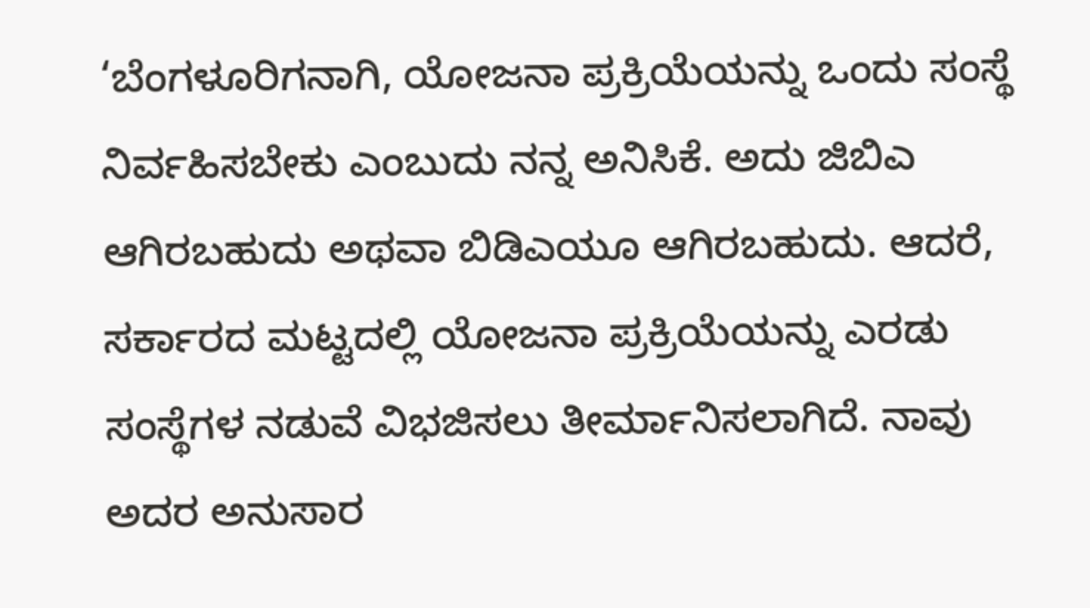‘ಬೆಂಗಳೂರಿಗನಾಗಿ, ಯೋಜನಾ ಪ್ರಕ್ರಿಯೆಯನ್ನು ಒಂದು ಸಂಸ್ಥೆ ನಿರ್ವಹಿಸಬೇಕು ಎಂಬುದು ನನ್ನ ಅನಿಸಿಕೆ. ಅದು ಜಿಬಿಎ ಆಗಿರಬಹುದು ಅಥವಾ ಬಿಡಿಎಯೂ ಆಗಿರಬಹುದು. ಆದರೆ, ಸರ್ಕಾರದ ಮಟ್ಟದಲ್ಲಿ ಯೋಜನಾ ಪ್ರಕ್ರಿಯೆಯನ್ನು ಎರಡು ಸಂಸ್ಥೆಗಳ ನಡುವೆ ವಿಭಜಿಸಲು ತೀರ್ಮಾನಿಸಲಾಗಿದೆ. ನಾವು ಅದರ ಅನುಸಾರ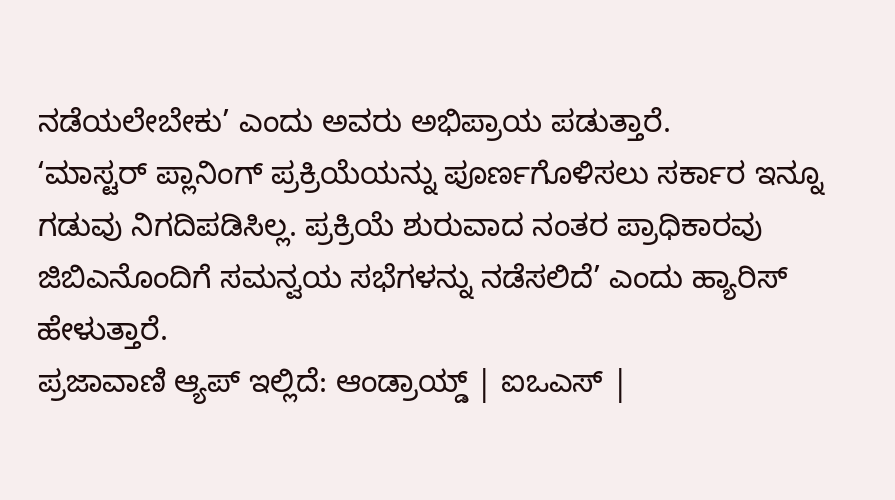ನಡೆಯಲೇಬೇಕು’ ಎಂದು ಅವರು ಅಭಿಪ್ರಾಯ ಪಡುತ್ತಾರೆ.
‘ಮಾಸ್ಟರ್ ಪ್ಲಾನಿಂಗ್ ಪ್ರಕ್ರಿಯೆಯನ್ನು ಪೂರ್ಣಗೊಳಿಸಲು ಸರ್ಕಾರ ಇನ್ನೂ ಗಡುವು ನಿಗದಿಪಡಿಸಿಲ್ಲ. ಪ್ರಕ್ರಿಯೆ ಶುರುವಾದ ನಂತರ ಪ್ರಾಧಿಕಾರವು ಜಿಬಿಎನೊಂದಿಗೆ ಸಮನ್ವಯ ಸಭೆಗಳನ್ನು ನಡೆಸಲಿದೆ’ ಎಂದು ಹ್ಯಾರಿಸ್ ಹೇಳುತ್ತಾರೆ.
ಪ್ರಜಾವಾಣಿ ಆ್ಯಪ್ ಇಲ್ಲಿದೆ: ಆಂಡ್ರಾಯ್ಡ್ | ಐಒಎಸ್ |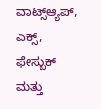ವಾಟ್ಸ್ಆ್ಯಪ್, ಎಕ್ಸ್, ಫೇಸ್ಬುಕ್ ಮತ್ತು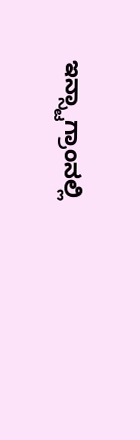ಇನ್ಸ್ಟಾಗ್ರಾಂನಲ್ಲಿ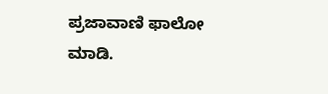ಪ್ರಜಾವಾಣಿ ಫಾಲೋ ಮಾಡಿ.